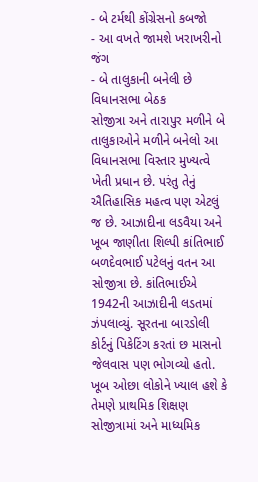- બે ટર્મથી કોંગ્રેસનો કબજો
- આ વખતે જામશે ખરાખરીનો જંગ
- બે તાલુકાની બનેલી છે વિધાનસભા બેઠક
સોજીત્રા અને તારાપુર મળીને બે તાલુકાઓને મળીને બનેલો આ વિધાનસભા વિસ્તાર મુખ્યત્વે ખેતી પ્રધાન છે. પરંતુ તેનું ઐતિહાસિક મહત્વ પણ એટલું જ છે. આઝાદીના લડવૈયા અને ખૂબ જાણીતા શિલ્પી કાંતિભાઈ બળદેવભાઈ પટેલનું વતન આ સોજીત્રા છે. કાંતિભાઈએ 1942ની આઝાદીની લડતમાં ઝંપલાવ્યું. સૂરતના બારડોલી કોર્ટનું પિકેટિંગ કરતાં છ માસનો જેલવાસ પણ ભોગવ્યો હતો. ખૂબ ઓછા લોકોને ખ્યાલ હશે કે તેમણે પ્રાથમિક શિક્ષણ સોજીત્રામાં અને માધ્યમિક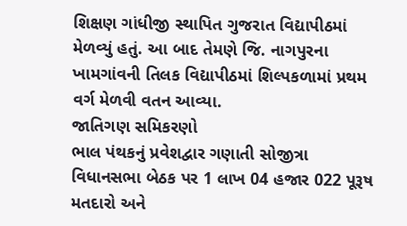શિક્ષણ ગાંધીજી સ્થાપિત ગુજરાત વિદ્યાપીઠમાં મેળવ્યું હતું. આ બાદ તેમણે જિ. નાગપુરના ખામગાંવની તિલક વિદ્યાપીઠમાં શિલ્પકળામાં પ્રથમ વર્ગ મેળવી વતન આવ્યા.
જાતિગણ સમિકરણો
ભાલ પંથકનું પ્રવેશદ્વાર ગણાતી સોજીત્રા વિધાનસભા બેઠક પર 1 લાખ 04 હજાર 022 પૂરૂષ મતદારો અને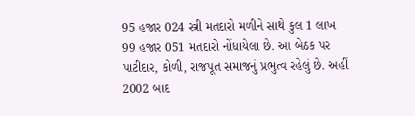95 હજાર 024 સ્ત્રી મતદારો મળીને સાથે કુલ 1 લાખ 99 હજાર 051 મતદારો નોંધાયેલા છે. આ બેઠક પર પાટીદાર, કોળી, રાજપૂત સમાજનું પ્રભુત્વ રહેલું છે. અહીં 2002 બાદ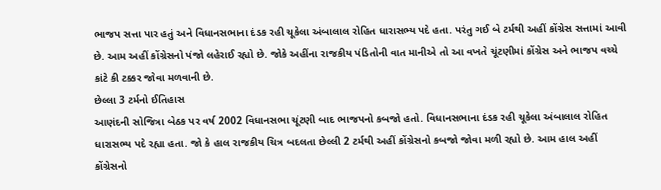ભાજપ સત્તા પાર હતું અને વિધાનસભાના દંડક રહી ચૂકેલા અંબાલાલ રોહિત ધારાસભ્ય પદે હતા. પરંતુ ગઈ બે ટર્મથી અહીં કોંગ્રેસ સત્તામાં આવી છે. આમ અહીં કોંગ્રેસનો પંજો લહેરાઈ રહ્યો છે. જોકે અહીંના રાજકીય પંડિતોની વાત માનીએ તો આ વખતે ચૂંટણીમાં કોંગ્રેસ અને ભાજપ વચ્ચે કાંટે કી ટક્કર જોવા મળવાની છે.
છેલ્લા 3 ટર્મનો ઈતિહાસ
આણંદની સોજિત્રા બેઠક પર વર્ષ 2002 વિધાનસભા ચૂંટણી બાદ ભાજપનો કબજો હતો. વિધાનસભાના દંડક રહી ચૂકેલા અંબાલાલ રોહિત ધારાસભ્ય પદે રહ્યા હતા. જો કે હાલ રાજકીય ચિત્ર બદલતા છેલ્લી 2 ટર્મથી અહીં કોંગ્રેસનો કબજો જોવા મળી રહ્યો છે. આમ હાલ અહીં કોંગ્રેસનો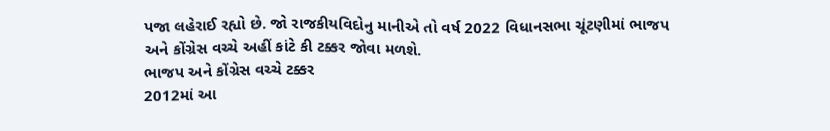પજા લહેરાઈ રહ્યો છે. જો રાજકીયવિદોનુ માનીએ તો વર્ષ 2022 વિધાનસભા ચૂંટણીમાં ભાજપ અને કોંગ્રેસ વચ્ચે અહીં કાંટે કી ટક્કર જોવા મળશે.
ભાજપ અને કોંગ્રેસ વચ્ચે ટક્કર
2012માં આ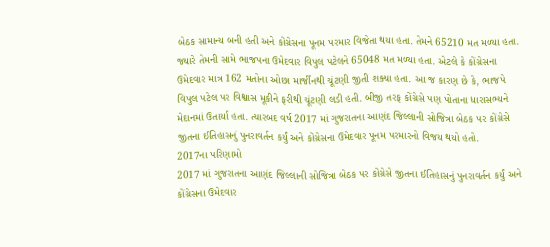બેઠક સામાન્ય બની હતી અને કોંગ્રેસના પૂનમ પરમાર વિજેતા થયા હતા. તેમને 65210 મત મળ્યા હતા. જ્યારે તેમની સામે ભાજપના ઉમેદવાર વિપુલ પટેલને 65048 મત મળ્યા હતા. એટલે કે કોંગ્રેસના ઉમેદવાર માત્ર 162 મતોના ઓછા માર્જીનથી ચૂંટણી જીતી શક્યા હતા. આ જ કારણ છે કે, ભાજપે વિપુલ પટેલ પર વિશ્વાસ મૂકીને ફરીથી ચૂંટણી લડી હતી. બીજી તરફ કોંગ્રેસે પણ પોતાના ધારાસભ્યને મેદાનમાં ઉતાર્યા હતા. ત્યારબદ વર્ષ 2017 માં ગુજરાતના આણંદ જિલ્લાની સોજિત્રા બેઠક પર કોંગ્રેસે જીતના ઈતિહાસનું પુનરાવર્તન કર્યું અને કોંગ્રેસના ઉમેદવાર પૂનમ પરમારનો વિજય થયો હતો.
2017ના પરિણામો
2017 માં ગુજરાતના આણંદ જિલ્લાની સોજિત્રા બેઠક પર કોંગ્રેસે જીતના ઈતિહાસનું પુનરાવર્તન કર્યું અને કોંગ્રેસના ઉમેદવાર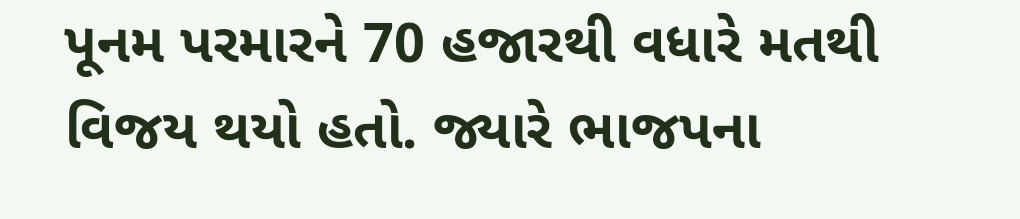પૂનમ પરમારને 70 હજારથી વધારે મતથી વિજય થયો હતો. જ્યારે ભાજપના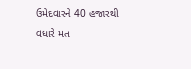ઉમેદવારને 40 હજારથી વધારે મત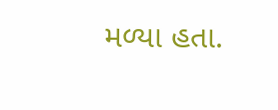મળ્યા હતા.